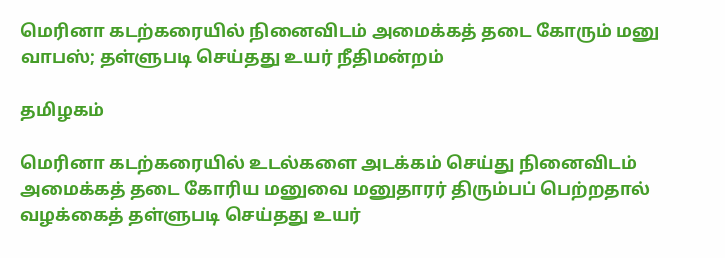மெரினா கடற்கரையில் நினைவிடம் அமைக்கத் தடை கோரும் மனு வாபஸ்; தள்ளுபடி செய்தது உயர் நீதிமன்றம்

தமிழகம்

மெரினா கடற்கரையில் உடல்களை அடக்கம் செய்து நினைவிடம் அமைக்கத் தடை கோரிய மனுவை மனுதாரர் திரும்பப் பெற்றதால் வழக்கைத் தள்ளுபடி செய்தது உயர்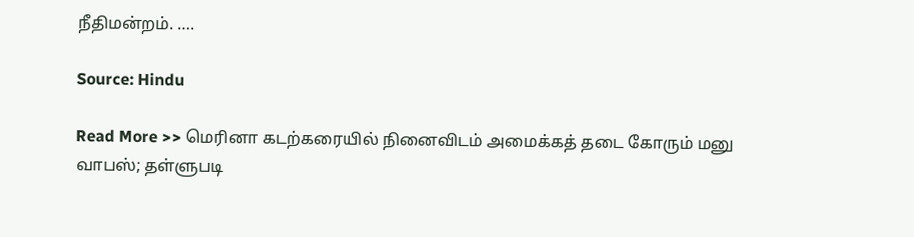நீதிமன்றம். ….

Source: Hindu

Read More >> மெரினா கடற்கரையில் நினைவிடம் அமைக்கத் தடை கோரும் மனு வாபஸ்; தள்ளுபடி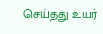செய்தது உயர்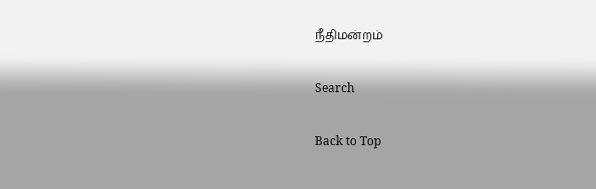நீதிமன்றம்

Search

Back to Top